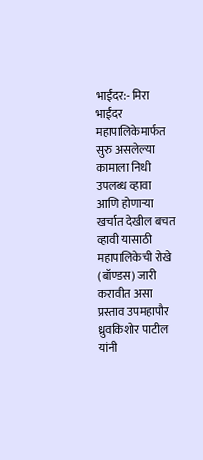भाईंदर:- मिरा भाईंदर महापालिकेमार्फत सुरु असलेल्या कामाला निधी उपलब्ध व्हावा आणि होणाऱ्या खर्चात देखील बचत व्हावी यासाठी महापालिकेची रोखे (बॉण्डस) जारी करावीत असा प्रस्ताव उपमहापौर ध्रुवकिशोर पाटील यांनी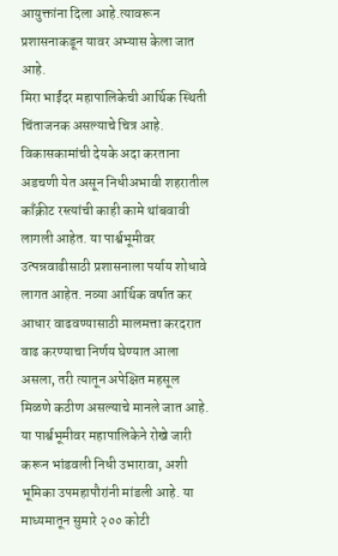आयुक्तांना दिला आहे.त्यावरून प्रशासनाकडून यावर अभ्यास केला जात आहे.
मिरा भाईंदर महापालिकेची आर्थिक स्थिती चिंताजनक असल्याचे चित्र आहे. विकासकामांची देयके अदा करताना अडचणी येत असून निधीअभावी शहरातील काँक्रीट रस्त्यांची काही कामे थांबवावी लागली आहेत. या पार्श्वभूमीवर उत्पन्नवाढीसाठी प्रशासनाला पर्याय शोधावे लागत आहेत. नव्या आर्थिक वर्षात कर आधार वाढवण्यासाठी मालमत्ता करदरात वाढ करण्याचा निर्णय घेण्यात आला असला, तरी त्यातून अपेक्षित महसूल मिळणे कठीण असल्याचे मानले जात आहे.
या पार्श्वभूमीवर महापालिकेने रोखे जारी करून भांडवली निधी उभारावा, अशी भूमिका उपमहापौरांनी मांडली आहे. या माध्यमातून सुमारे २०० कोटी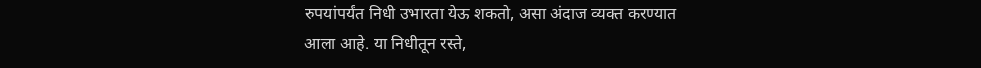रुपयांपर्यंत निधी उभारता येऊ शकतो, असा अंदाज व्यक्त करण्यात आला आहे. या निधीतून रस्ते,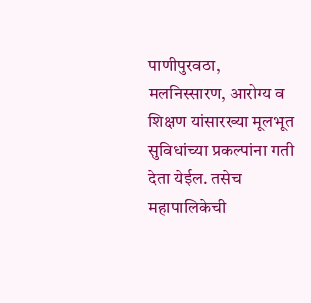पाणीपुरवठा, मलनिस्सारण, आरोग्य व शिक्षण यांसारख्या मूलभूत सुविधांच्या प्रकल्पांना गती देता येईल. तसेच महापालिकेची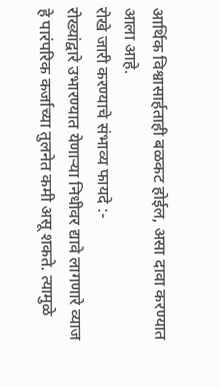आर्थिक विश्वासार्हताही बळकट होईल, असा दावा करण्यात आला आहे.
रोखे जारी करण्याचे संभाव्य फायदे :-
रोख्यांद्वारे उभारण्यात येणाऱ्या निधीवर द्यावे लागणारे व्याज हे पारंपरिक कर्जाच्या तुलनेत कमी असू शकते. त्यामुळे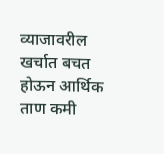व्याजावरील खर्चात बचत होऊन आर्थिक ताण कमी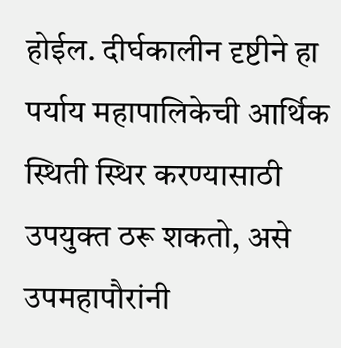होईल. दीर्घकालीन दृष्टीने हा पर्याय महापालिकेची आर्थिक स्थिती स्थिर करण्यासाठी उपयुक्त ठरू शकतो, असे उपमहापौरांनी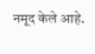नमूद केले आहे.